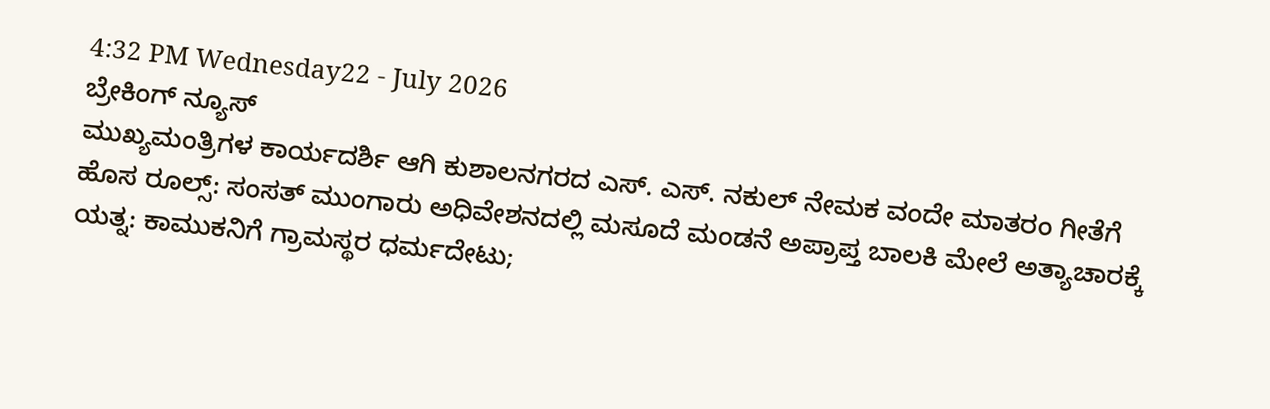4:32 PM Wednesday22 - July 2026
ಬ್ರೇಕಿಂಗ್ ನ್ಯೂಸ್
ಮುಖ್ಯಮಂತ್ರಿಗಳ ಕಾರ್ಯದರ್ಶಿ ಆಗಿ ಕುಶಾಲನಗರದ ಎಸ್. ಎಸ್. ನಕುಲ್ ನೇಮಕ ವಂದೇ ಮಾತರಂ ಗೀತೆಗೆ ಹೊಸ ರೂಲ್ಸ್: ಸಂಸತ್ ಮುಂಗಾರು ಅಧಿವೇಶನದಲ್ಲಿ ಮಸೂದೆ ಮಂಡನೆ ಅಪ್ರಾಪ್ತ ಬಾಲಕಿ ಮೇಲೆ ಅತ್ಯಾಚಾರಕ್ಕೆ ಯತ್ನ: ಕಾಮುಕನಿಗೆ ಗ್ರಾಮಸ್ಥರ ಧರ್ಮದೇಟು;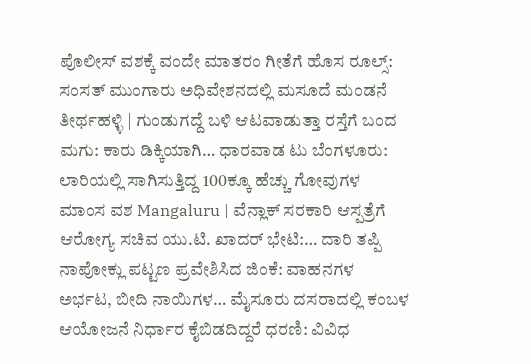ಪೊಲೀಸ್ ವಶಕ್ಕೆ ವಂದೇ ಮಾತರಂ ಗೀತೆಗೆ ಹೊಸ ರೂಲ್ಸ್: ಸಂಸತ್ ಮುಂಗಾರು ಅಧಿವೇಶನದಲ್ಲಿ ಮಸೂದೆ ಮಂಡನೆ ತೀರ್ಥಹಳ್ಳಿ | ಗುಂಡುಗದ್ದೆ ಬಳಿ ಆಟವಾಡುತ್ತಾ ರಸ್ತೆಗೆ ಬಂದ ಮಗು: ಕಾರು ಡಿಕ್ಕಿಯಾಗಿ… ಧಾರವಾಡ ಟು ಬೆಂಗಳೂರು: ಲಾರಿಯಲ್ಲಿ ಸಾಗಿಸುತ್ತಿದ್ದ 100ಕ್ಕೂ ಹೆಚ್ಚು ಗೋವುಗಳ ಮಾಂಸ ವಶ Mangaluru | ವೆನ್ಲಾಕ್ ಸರಕಾರಿ ಆಸ್ಪತ್ರೆಗೆ ಆರೋಗ್ಯ ಸಚಿವ ಯು.ಟಿ. ಖಾದರ್ ಭೇಟಿ:… ದಾರಿ ತಪ್ಪಿ ನಾಪೋಕ್ಲು ಪಟ್ಟಣ ಪ್ರವೇಶಿಸಿದ ಜಿಂಕೆ: ವಾಹನಗಳ ಅರ್ಭಟ, ಬೀದಿ ನಾಯಿಗಳ… ಮೈಸೂರು ದಸರಾದಲ್ಲಿ ಕಂಬಳ ಆಯೋಜನೆ ನಿರ್ಧಾರ ಕೈಬಿಡದಿದ್ದರೆ ಧರಣಿ: ವಿವಿಧ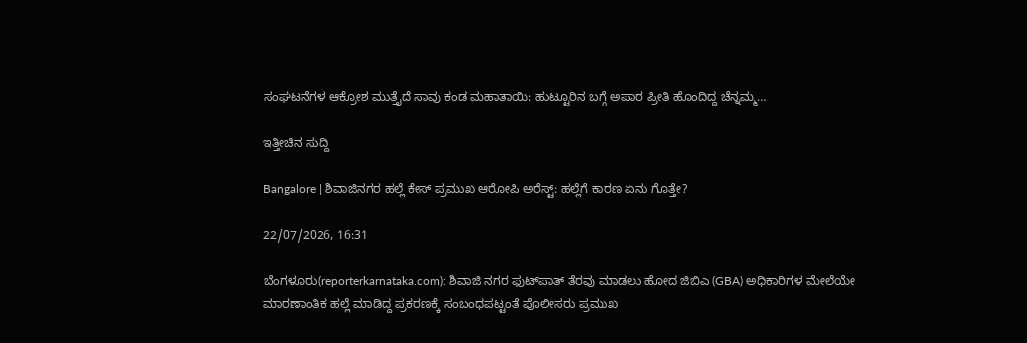ಸಂಘಟನೆಗಳ ಆಕ್ರೋಶ ಮುತ್ತೈದೆ ಸಾವು ಕಂಡ ಮಹಾತಾಯಿ: ಹುಟ್ಟೂರಿನ ಬಗ್ಗೆ ಅಪಾರ ಪ್ರೀತಿ ಹೊಂದಿದ್ದ ಚೆನ್ನಮ್ಮ…

ಇತ್ತೀಚಿನ ಸುದ್ದಿ

Bangalore | ಶಿವಾಜಿನಗರ ಹಲ್ಲೆ ಕೇಸ್‌ ಪ್ರಮುಖ ಆರೋಪಿ ಅರೆಸ್ಟ್: ಹಲ್ಲೆಗೆ ಕಾರಣ ಏನು ಗೊತ್ತೇ?

22/07/2026, 16:31

ಬೆಂಗಳೂರು(reporterkarnataka.com): ಶಿವಾಜಿ ನಗರ ಫುಟ್‌ಪಾತ್ ತೆರವು ಮಾಡಲು‌ ಹೋದ ಜಿಬಿಎ (GBA) ಅಧಿಕಾರಿಗಳ ಮೇಲೆಯೇ ಮಾರಣಾಂತಿಕ ಹಲ್ಲೆ ಮಾಡಿದ್ದ ಪ್ರಕರಣಕ್ಕೆ ಸಂಬಂಧಪಟ್ಟಂತೆ ಪೊಲೀಸರು ಪ್ರಮುಖ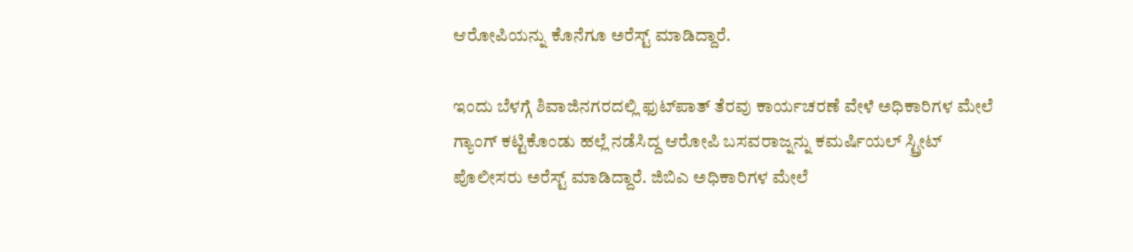ಆರೋಪಿಯನ್ನು ಕೊನೆಗೂ ಅರೆಸ್ಟ್ ಮಾಡಿದ್ದಾರೆ.

ಇಂದು ಬೆಳಗ್ಗೆ ಶಿವಾಜಿನಗರದಲ್ಲಿ ಫುಟ್‌ಪಾತ್‌ ತೆರವು ಕಾರ್ಯಚರಣೆ ವೇಳೆ ಅಧಿಕಾರಿಗಳ ಮೇಲೆ ಗ್ಯಾಂಗ್ ಕಟ್ಟಿಕೊಂಡು ಹಲ್ಲೆ ನಡೆಸಿದ್ದ ಆರೋಪಿ ಬಸವರಾಜ್ನನ್ನು ಕಮರ್ಷಿಯಲ್ ಸ್ಟ್ರೀಟ್ ಪೊಲೀಸರು ಅರೆಸ್ಟ್ ಮಾಡಿದ್ದಾರೆ. ಜಿಬಿಎ ಅಧಿಕಾರಿಗಳ ಮೇಲೆ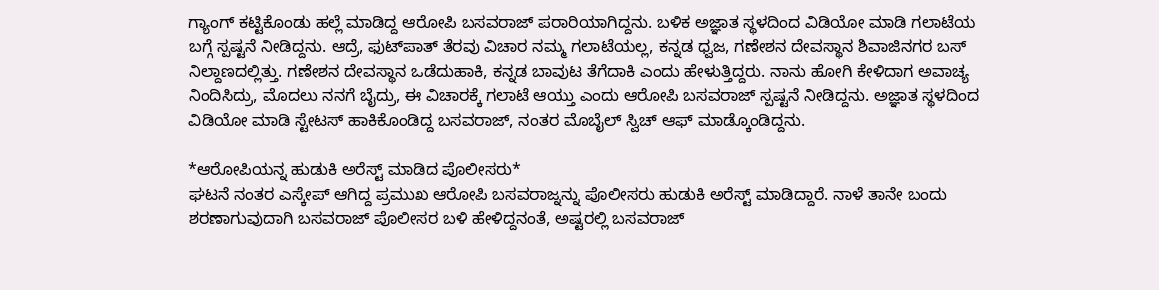ಗ್ಯಾಂಗ್ ಕಟ್ಟಿಕೊಂಡು ಹಲ್ಲೆ ಮಾಡಿದ್ದ ಆರೋಪಿ ಬಸವರಾಜ್ ಪರಾರಿಯಾಗಿದ್ದನು. ಬಳಿಕ ಅಜ್ಞಾತ ಸ್ಥಳದಿಂದ ವಿಡಿಯೋ ಮಾಡಿ ಗಲಾಟೆಯ ಬಗ್ಗೆ ಸ್ಪಷ್ಟನೆ ನೀಡಿದ್ದನು. ಆದ್ರೆ, ಫುಟ್‌ಪಾತ್ ತೆರವು ವಿಚಾರ ನಮ್ಮ ಗಲಾಟೆಯಲ್ಲ, ಕನ್ನಡ ಧ್ವಜ, ಗಣೇಶನ ದೇವಸ್ಥಾನ ಶಿವಾಜಿನಗರ ಬಸ್ ನಿಲ್ದಾಣದಲ್ಲಿತ್ತು. ಗಣೇಶನ ದೇವಸ್ಥಾನ ಒಡೆದುಹಾಕಿ, ಕನ್ನಡ ಬಾವುಟ ತೆಗೆದಾಕಿ ಎಂದು ಹೇಳುತ್ತಿದ್ದರು. ನಾನು ಹೋಗಿ ಕೇಳಿದಾಗ ಅವಾಚ್ಯ ನಿಂದಿಸಿದ್ರು, ಮೊದಲು ನನಗೆ ಬೈದ್ರು, ಈ ವಿಚಾರಕ್ಕೆ ಗಲಾಟೆ ಆಯ್ತು ಎಂದು ಆರೋಪಿ ಬಸವರಾಜ್ ಸ್ಪಷ್ಟನೆ ನೀಡಿದ್ದನು. ಅಜ್ಞಾತ ಸ್ಥಳದಿಂದ ವಿಡಿಯೋ ಮಾಡಿ ಸ್ಟೇಟಸ್ ಹಾಕಿಕೊಂಡಿದ್ದ ಬಸವರಾಜ್, ನಂತರ ಮೊಬೈಲ್ ಸ್ವಿಚ್ ಆಫ್ ಮಾಡ್ಕೊಂಡಿದ್ದನು.

*ಆರೋಪಿಯನ್ನ ಹುಡುಕಿ ಅರೆಸ್ಟ್ ಮಾಡಿದ ಪೊಲೀಸರು*
ಘಟನೆ ನಂತರ ಎಸ್ಕೇಪ್ ಆಗಿದ್ದ ಪ್ರಮುಖ ಆರೋಪಿ ಬಸವರಾಜ್ನನ್ನು ಪೊಲೀಸರು ಹುಡುಕಿ ಅರೆಸ್ಟ್ ಮಾಡಿದ್ದಾರೆ. ನಾಳೆ‌ ತಾನೇ ಬಂದು ಶರಣಾಗುವುದಾಗಿ ಬಸವರಾಜ್ ಪೊಲೀಸರ ಬಳಿ ಹೇಳಿದ್ದನಂತೆ, ಅಷ್ಟರಲ್ಲಿ ಬಸವರಾಜ್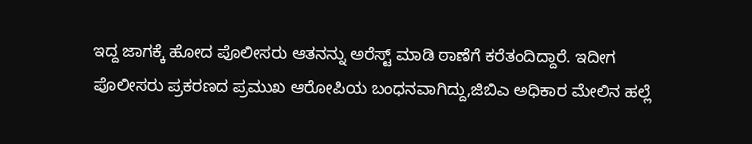ಇದ್ದ ಜಾಗಕ್ಕೆ ಹೋದ ಪೊಲೀಸರು ಆತನನ್ನು ಅರೆಸ್ಟ್ ಮಾಡಿ ಠಾಣೆಗೆ ಕರೆತಂದಿದ್ದಾರೆ. ಇದೀಗ ಪೊಲೀಸರು ಪ್ರಕರಣದ ಪ್ರಮುಖ ಆರೋಪಿಯ ಬಂಧನವಾಗಿದ್ದು,ಜಿಬಿಎ ಅಧಿಕಾರ ಮೇಲಿನ ಹಲ್ಲೆ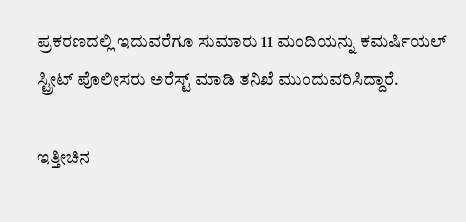ಪ್ರಕರಣದಲ್ಲಿ ಇದುವರೆಗೂ ಸುಮಾರು 11 ಮಂದಿಯನ್ನು ಕಮರ್ಷಿಯಲ್ ಸ್ಟ್ರೀಟ್ ಪೊಲೀಸರು ಅರೆಸ್ಟ್ ಮಾಡಿ ತನಿಖೆ ಮುಂದುವರಿಸಿದ್ದಾರೆ.

ಇತ್ತೀಚಿನ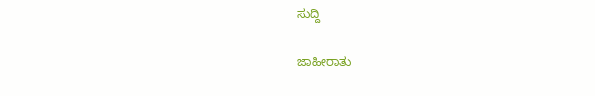ಸುದ್ದಿ

ಜಾಹೀರಾತು